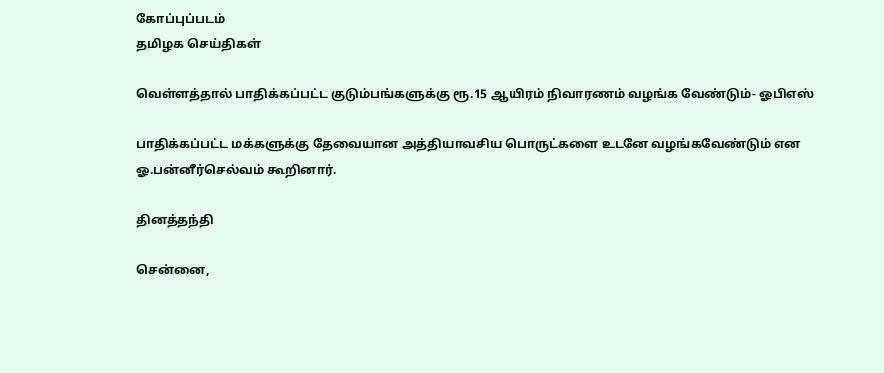கோப்புப்படம்
தமிழக செய்திகள்

வெள்ளத்தால் பாதிக்கப்பட்ட குடும்பங்களுக்கு ரூ.15 ஆயிரம் நிவாரணம் வழங்க வேண்டும்- ஓபிஎஸ்

பாதிக்கப்பட்ட மக்களுக்கு தேவையான அத்தியாவசிய பொருட்களை உடனே வழங்கவேண்டும் என ஓ.பன்னீர்செல்வம் கூறினார்.

தினத்தந்தி

சென்னை,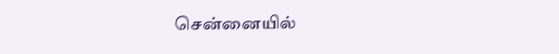சென்னையில்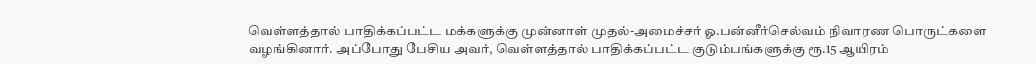வெள்ளத்தால் பாதிக்கப்பட்ட மக்களுக்கு முன்னாள் முதல்-அமைச்சர் ஓ.பன்னீர்செல்வம் நிவாரண பொருட்களை வழங்கினார். அப்போது பேசிய அவர், வெள்ளத்தால் பாதிக்கப்பட்ட குடும்பங்களுக்கு ரூ.15 ஆயிரம்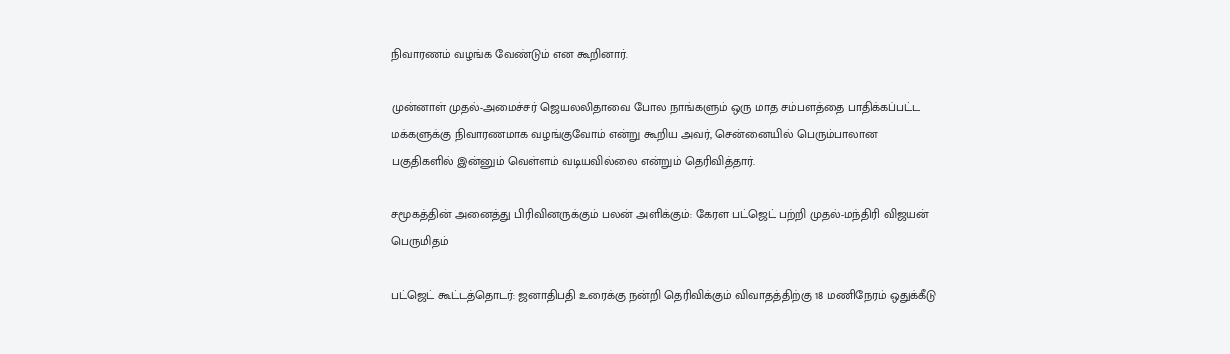நிவாரணம் வழங்க வேண்டும் என கூறினார்.

முன்னாள் முதல்-அமைச்சர் ஜெயலலிதாவை போல நாங்களும் ஒரு மாத சம்பளத்தை பாதிக்கப்பட்ட மக்களுக்கு நிவாரணமாக வழங்குவோம் என்று கூறிய அவர், சென்னையில் பெரும்பாலான பகுதிகளில் இன்னும் வெள்ளம் வடியவில்லை என்றும் தெரிவித்தார்.

சமூகத்தின் அனைத்து பிரிவினருக்கும் பலன் அளிக்கும்: கேரள பட்ஜெட் பற்றி முதல்-மந்திரி விஜயன் பெருமிதம்

பட்ஜெட் கூட்டத்தொடர்: ஜனாதிபதி உரைக்கு நன்றி தெரிவிக்கும் விவாதத்திற்கு 18 மணிநேரம் ஒதுக்கீடு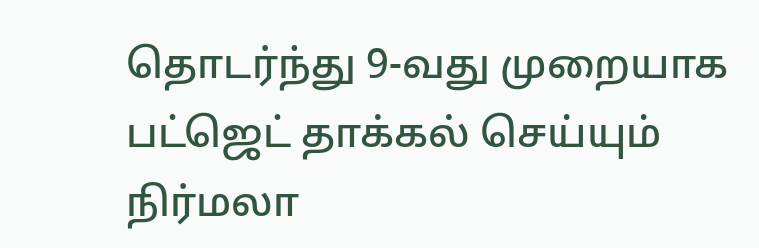தொடர்ந்து 9-வது முறையாக பட்ஜெட் தாக்கல் செய்யும் நிர்மலா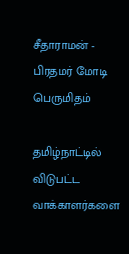சீதாராமன் - பிரதமர் மோடி பெருமிதம்

தமிழ்நாட்டில் விடுபட்ட வாக்காளர்களை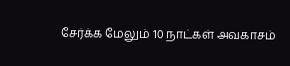சேர்க்க மேலும் 10 நாட்கள் அவகாசம்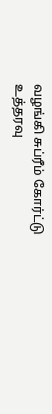வழங்கி சுப்ரீம் கோர்ட்டு உத்தரவு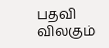பதவி விலகும்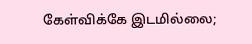கேள்விக்கே இடமில்லை;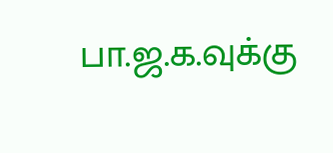பா.ஜ.க.வுக்கு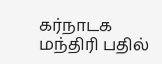கர்நாடக மந்திரி பதில்